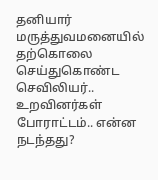தனியார் மருத்துவமனையில் தற்கொலை செய்துகொண்ட செவிலியர்.. உறவினர்கள் போராட்டம்.. என்ன நடந்தது?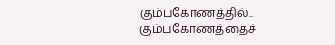கும்பகோணத்தில்..
கும்பகோணத்தைச்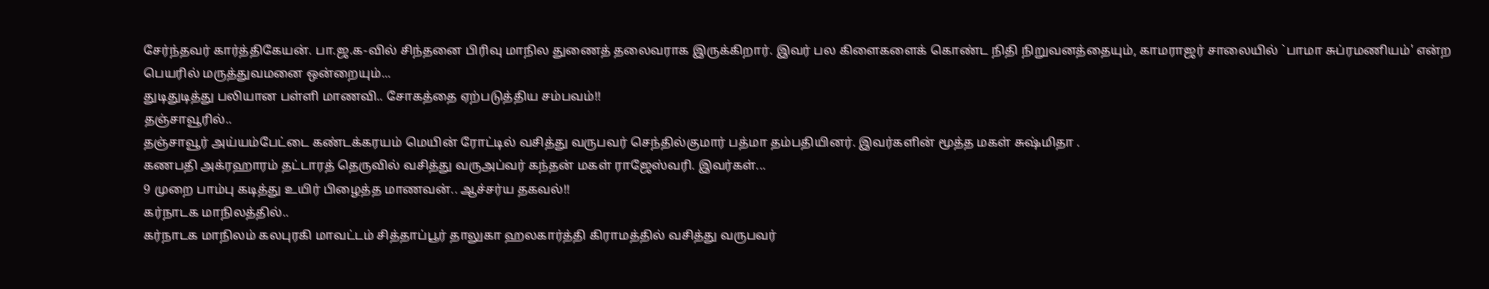சேர்ந்தவர் கார்த்திகேயன். பா.ஜ.க-வில் சிந்தனை பிரிவு மாநில துணைத் தலைவராக இருக்கிறார். இவர் பல கிளைகளைக் கொண்ட நிதி நிறுவனத்தையும், காமராஜர் சாலையில் `பாமா சுப்ரமணியம்' என்ற பெயரில் மருத்துவமனை ஒன்றையும்...
துடிதுடித்து பலியான பள்ளி மாணவி.. சோகத்தை ஏற்படுத்திய சம்பவம்!!
தஞ்சாவூரில்..
தஞ்சாவூர் அய்யம்பேட்டை கண்டக்கரயம் மெயின் ரோட்டில் வசித்து வருபவர் செந்தில்குமார் பத்மா தம்பதியினர். இவர்களின் மூத்த மகள் சுஷ்மிதா .
கணபதி அக்ரஹாரம் தட்டாரத் தெருவில் வசித்து வருஅப்வர் கந்தன் மகள் ராஜேஸ்வரி. இவர்கள்...
9 முறை பாம்பு கடித்து உயிர் பிழைத்த மாணவன்.. ஆச்சர்ய தகவல்!!
கர்நாடக மாநிலத்தில்..
கர்நாடக மாநிலம் கலபுரகி மாவட்டம் சித்தாப்பூர் தாலுகா ஹலகார்த்தி கிராமத்தில் வசித்து வருபவர்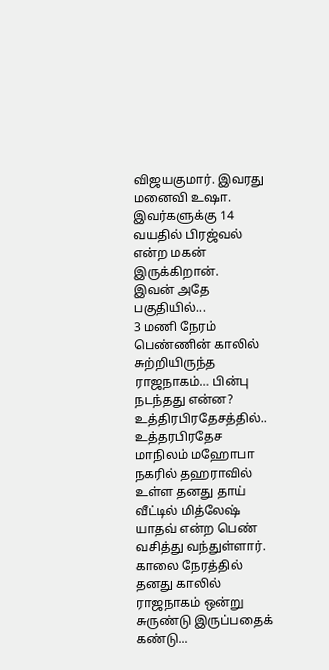விஜயகுமார். இவரது மனைவி உஷா. இவர்களுக்கு 14 வயதில் பிரஜ்வல் என்ற மகன் இருக்கிறான்.
இவன் அதே பகுதியில்...
3 மணி நேரம் பெண்ணின் காலில் சுற்றியிருந்த ராஜநாகம்… பின்பு நடந்தது என்ன?
உத்திரபிரதேசத்தில்..
உத்தரபிரதேச மாநிலம் மஹோபா நகரில் தஹராவில் உள்ள தனது தாய் வீட்டில் மித்லேஷ் யாதவ் என்ற பெண் வசித்து வந்துள்ளார். காலை நேரத்தில் தனது காலில் ராஜநாகம் ஒன்று சுருண்டு இருப்பதைக் கண்டு...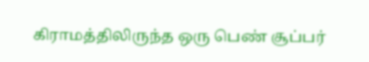கிராமத்திலிருந்த ஒரு பெண் சூப்பர்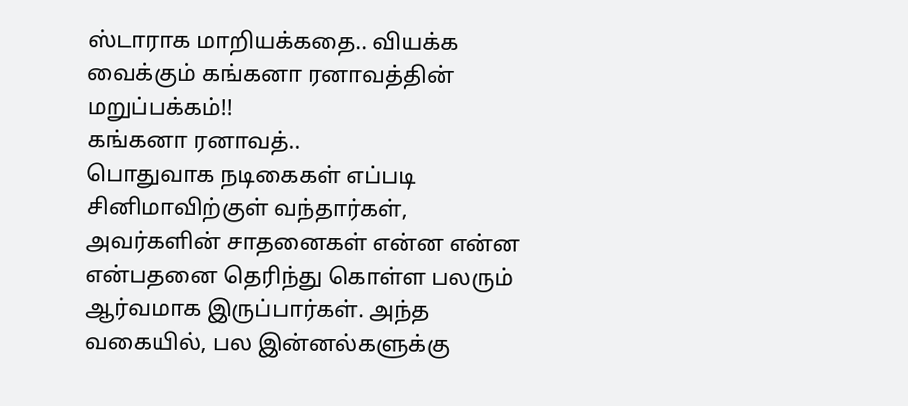ஸ்டாராக மாறியக்கதை.. வியக்க வைக்கும் கங்கனா ரனாவத்தின் மறுப்பக்கம்!!
கங்கனா ரனாவத்..
பொதுவாக நடிகைகள் எப்படி சினிமாவிற்குள் வந்தார்கள், அவர்களின் சாதனைகள் என்ன என்ன என்பதனை தெரிந்து கொள்ள பலரும் ஆர்வமாக இருப்பார்கள். அந்த வகையில், பல இன்னல்களுக்கு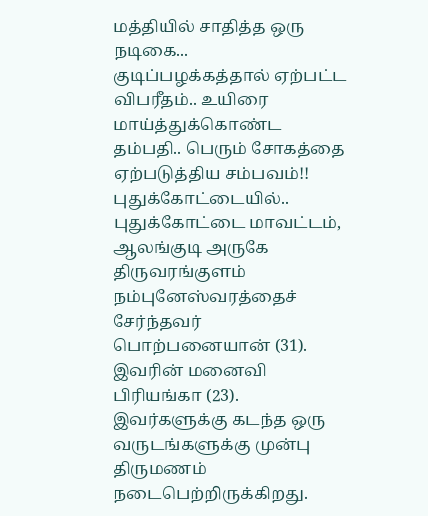மத்தியில் சாதித்த ஒரு நடிகை...
குடிப்பழக்கத்தால் ஏற்பட்ட விபரீதம்.. உயிரை மாய்த்துக்கொண்ட தம்பதி.. பெரும் சோகத்தை ஏற்படுத்திய சம்பவம்!!
புதுக்கோட்டையில்..
புதுக்கோட்டை மாவட்டம், ஆலங்குடி அருகே திருவரங்குளம் நம்புனேஸ்வரத்தைச் சேர்ந்தவர் பொற்பனையான் (31). இவரின் மனைவி பிரியங்கா (23). இவர்களுக்கு கடந்த ஒரு வருடங்களுக்கு முன்பு திருமணம் நடைபெற்றிருக்கிறது.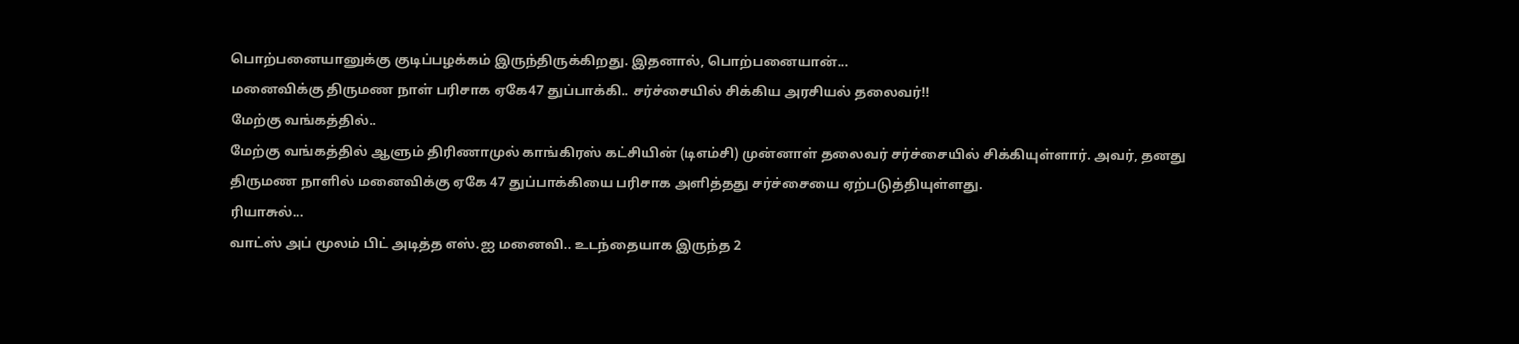பொற்பனையானுக்கு குடிப்பழக்கம் இருந்திருக்கிறது. இதனால், பொற்பனையான்...
மனைவிக்கு திருமண நாள் பரிசாக ஏகே47 துப்பாக்கி.. சர்ச்சையில் சிக்கிய அரசியல் தலைவர்!!
மேற்கு வங்கத்தில்..
மேற்கு வங்கத்தில் ஆளும் திரிணாமுல் காங்கிரஸ் கட்சியின் (டிஎம்சி) முன்னாள் தலைவர் சர்ச்சையில் சிக்கியுள்ளார். அவர், தனது திருமண நாளில் மனைவிக்கு ஏகே 47 துப்பாக்கியை பரிசாக அளித்தது சர்ச்சையை ஏற்படுத்தியுள்ளது.
ரியாசுல்...
வாட்ஸ் அப் மூலம் பிட் அடித்த எஸ்.ஐ மனைவி.. உடந்தையாக இருந்த 2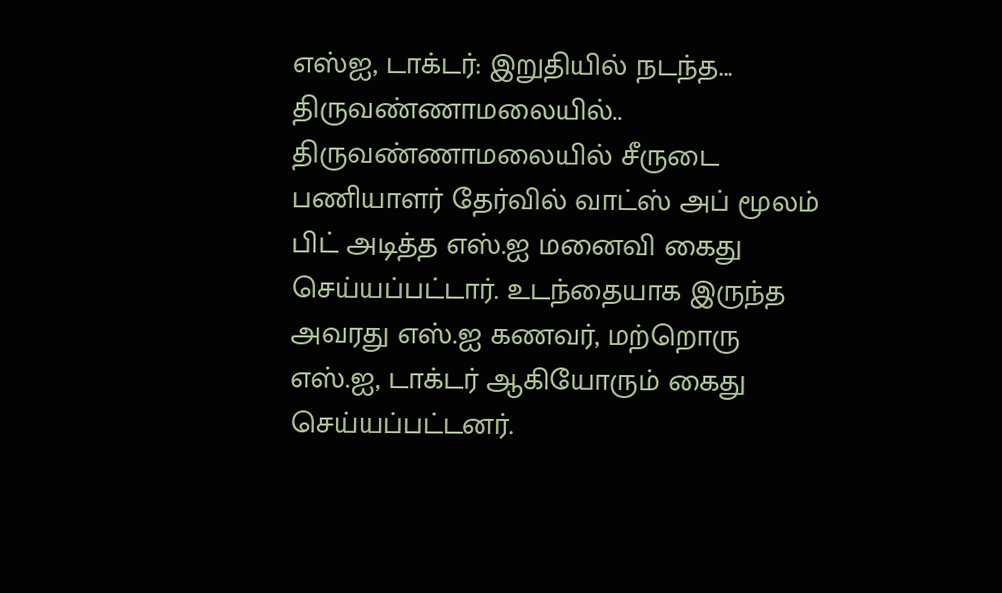எஸ்ஐ, டாக்டர்: இறுதியில் நடந்த...
திருவண்ணாமலையில்..
திருவண்ணாமலையில் சீருடை பணியாளர் தேர்வில் வாட்ஸ் அப் மூலம் பிட் அடித்த எஸ்.ஐ மனைவி கைது செய்யப்பட்டார். உடந்தையாக இருந்த அவரது எஸ்.ஐ கணவர், மற்றொரு எஸ்.ஐ, டாக்டர் ஆகியோரும் கைது செய்யப்பட்டனர்.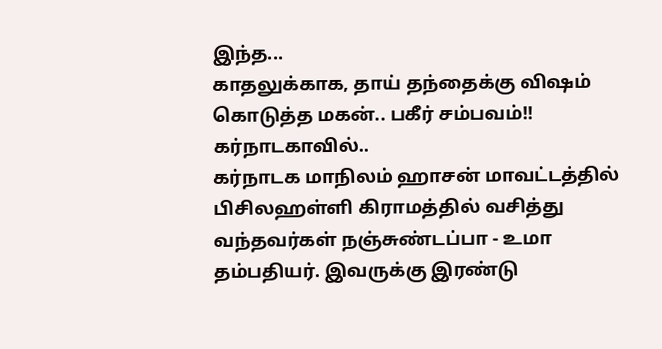இந்த...
காதலுக்காக, தாய் தந்தைக்கு விஷம் கொடுத்த மகன்.. பகீர் சம்பவம்!!
கர்நாடகாவில்..
கர்நாடக மாநிலம் ஹாசன் மாவட்டத்தில் பிசிலஹள்ளி கிராமத்தில் வசித்து வந்தவர்கள் நஞ்சுண்டப்பா - உமா தம்பதியர். இவருக்கு இரண்டு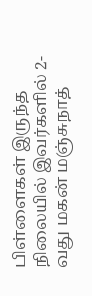பிள்ளைகள் இருந்த நிலையில் இவர்களில் 2-வது மகன் மஞ்சுநாத்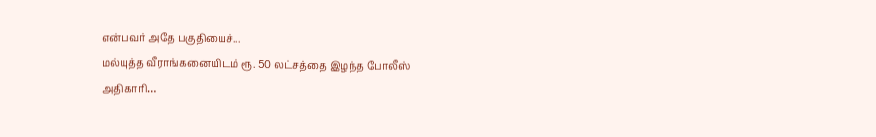என்பவர் அதே பகுதியைச்...
மல்யுத்த வீராங்கனையிடம் ரூ. 50 லட்சத்தை இழந்த போலீஸ் அதிகாரி…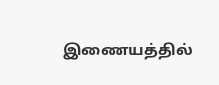இணையத்தில்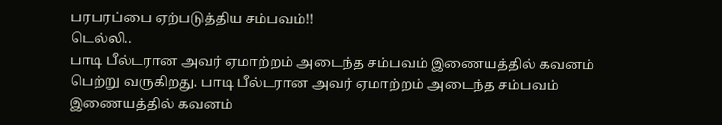பரபரப்பை ஏற்படுத்திய சம்பவம்!!
டெல்லி..
பாடி பீல்டரான அவர் ஏமாற்றம் அடைந்த சம்பவம் இணையத்தில் கவனம் பெற்று வருகிறது. பாடி பீல்டரான அவர் ஏமாற்றம் அடைந்த சம்பவம் இணையத்தில் கவனம்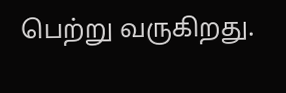பெற்று வருகிறது.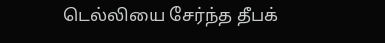டெல்லியை சேர்ந்த தீபக்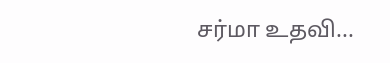சர்மா உதவி...